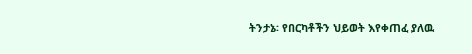ትንታኔ፡ የበርካቶችን ህይወት እየቀጠፈ ያለዉ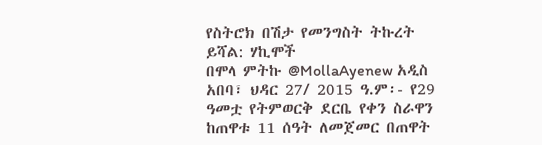የስትሮክ በሽታ የመንግስት ትኩረት ይሻል: ሃኪሞች
በሞላ ምትኩ @MollaAyenew አዲስ አበባ፣ ህዳር 27/ 2015 ዓ.ም፡- የ29 ዓመቷ የትምወርቅ ደርቤ የቀን ስራዋን ከጠዋቱ 11 ሰዓት ለመጀመር በጠዋት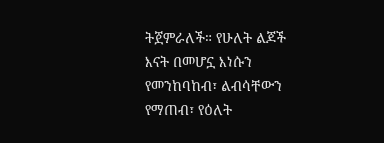ትጀምራለች። የሁለት ልጆች እናት በመሆኗ እነሱን የመንከባከብ፣ ልብሳቸውን የማጠብ፣ የዕለት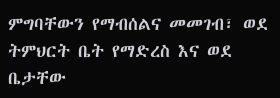ምግባቸውን የማብሰልና መመገብ፣ ወደ ትምህርት ቤት የማድረስ እና ወደ ቤታቸው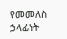የመመለስ ኃላፊነት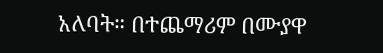አለባት። በተጨማሪም በሙያዋ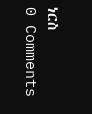ነርስ
0 Comments